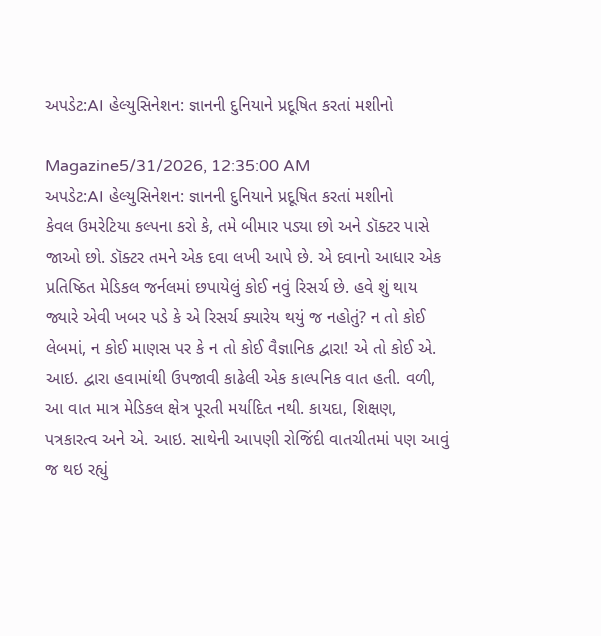અપડેટ:AI હેલ્યુસિનેશન: જ્ઞાનની દુનિયાને પ્રદૂષિત કરતાં મશીનો

Magazine5/31/2026, 12:35:00 AM
અપડેટ:AI હેલ્યુસિનેશન: જ્ઞાનની દુનિયાને પ્રદૂષિત કરતાં મશીનો
કેવલ ઉમરેટિયા કલ્પના કરો કે, તમે બીમાર પડ્યા છો અને ડૉક્ટર પાસે જાઓ છો. ડૉક્ટર તમને એક દવા લખી આપે છે. એ દવાનો આધાર એક પ્રતિષ્ઠિત મેડિકલ જર્નલમાં છપાયેલું કોઈ નવું રિસર્ચ છે. હવે શું થાય જ્યારે એવી ખબર પડે કે એ રિસર્ચ ક્યારેય થયું જ નહોતું? ન તો કોઈ લેબમાં, ન કોઈ માણસ પર કે ન તો કોઈ વૈજ્ઞાનિક દ્વારા! એ તો કોઈ એ. આઇ. દ્વારા હવામાંથી ઉપજાવી કાઢેલી એક કાલ્પનિક વાત હતી. વળી, આ વાત માત્ર મેડિકલ ક્ષેત્ર પૂરતી મર્યાદિત નથી. કાયદા, શિક્ષણ, પત્રકારત્વ અને એ. આઇ. સાથેની આપણી રોજિંદી વાતચીતમાં પણ આવું જ થઇ રહ્યું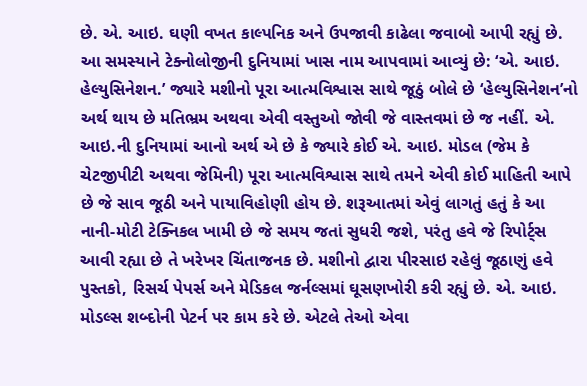છે. એ. આઇ. ઘણી વખત કાલ્પનિક અને ઉપજાવી કાઢેલા જવાબો આપી રહ્યું છે. આ સમસ્યાને ટેક્નોલોજીની દુનિયામાં ખાસ નામ આપવામાં આવ્યું છે: ‘એ. આઇ. હેલ્યુસિનેશન.’ જ્યારે મશીનો પૂરા આત્મવિશ્વાસ સાથે જૂઠું બોલે છે ‘હેલ્યુસિનેશન’નો અર્થ થાય છે મતિભ્રમ અથવા એવી વસ્તુઓ જોવી જે વાસ્તવમાં છે જ નહીં. એ. આઇ.ની દુનિયામાં આનો અર્થ એ છે કે જ્યારે કોઈ એ. આઇ. મોડલ (જેમ કે ચેટજીપીટી અથવા જેમિની) પૂરા આત્મવિશ્વાસ સાથે તમને એવી કોઈ માહિતી આપે છે જે સાવ જૂઠી અને પાયાવિહોણી હોય છે. શરૂઆતમાં એવું લાગતું હતું કે આ નાની-મોટી ટેક્નિકલ ખામી છે જે સમય જતાં સુધરી જશે, પરંતુ હવે જે રિપોર્ટ્સ આવી રહ્યા છે તે ખરેખર ચિંતાજનક છે. મશીનો દ્વારા પીરસાઇ રહેલું જૂઠાણું હવે પુસ્તકો, રિસર્ચ પેપર્સ અને મેડિકલ જર્નલ્સમાં ઘૂસણખોરી કરી રહ્યું છે. એ. આઇ. મોડલ્સ શબ્દોની પેટર્ન પર કામ કરે છે. એટલે તેઓ એવા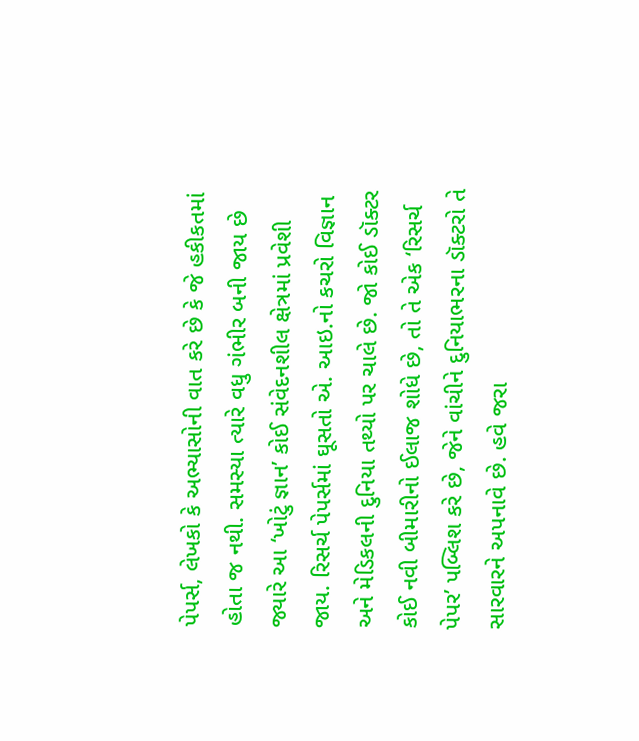પેપર્સ, લેખકો કે અભ્યાસોની વાત કરે છે કે જે હકીકતમાં હોતા જ નથી. સમસ્યા ત્યારે વધુ ગંભીર બની જાય છે જ્યારે આ ‘ખોટું જ્ઞાન’ કોઈ સંવેદનશીલ ક્ષેત્રમાં પ્રવેશી જાય. રિસર્ચ પેપર્સમાં ઘૂસતો એ. આઇ.નો કચરો વિજ્ઞાન અને મેડિકલની દુનિયા તથ્યો પર ચાલે છે. જો કોઈ ડૉક્ટર કોઈ નવી બીમારીનો ઈલાજ શોધે છે, તો તે એક ‘રિસર્ચ પેપર’ પબ્લિશ કરે છે, જેને વાંચીને દુનિયાભરના ડૉક્ટરો તે સારવારને અપનાવે છે. હવે જરા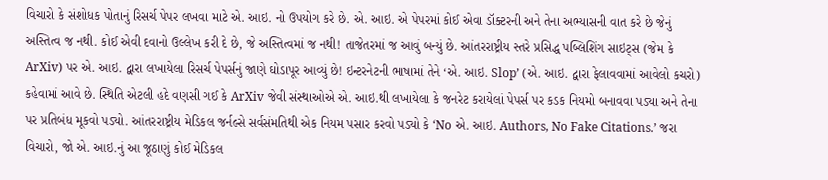વિચારો કે સંશોધક પોતાનું રિસર્ચ પેપર લખવા માટે એ. આઇ. નો ઉપયોગ કરે છે. એ. આઇ. એ પેપરમાં કોઈ એવા ડૉક્ટરની અને તેના અભ્યાસની વાત કરે છે જેનું અસ્તિત્વ જ નથી. કોઈ એવી દવાનો ઉલ્લેખ કરી દે છે, જે અસ્તિત્વમાં જ નથી! તાજેતરમાં જ આવું બન્યું છે. આંતરરાષ્ટ્રીય સ્તરે પ્રસિદ્ધ પબ્લિશિંગ સાઇટ્સ (જેમ કે ArXiv) પર એ. આઇ. દ્વારા લખાયેલા રિસર્ચ પેપર્સનું જાણે ઘોડાપૂર આવ્યું છે! ઇન્ટરનેટની ભાષામાં તેને ‘એ. આઇ. Slop’ (એ. આઇ. દ્વારા ફેલાવવામાં આવેલો કચરો) કહેવામાં આવે છે. સ્થિતિ એટલી હદે વણસી ગઈ કે ArXiv જેવી સંસ્થાઓએ એ. આઇ.થી લખાયેલા કે જનરેટ કરાયેલાં પેપર્સ પર કડક નિયમો બનાવવા પડ્યા અને તેના પર પ્રતિબંધ મૂકવો પડ્યો. આંતરરાષ્ટ્રીય મેડિકલ જર્નલ્સે સર્વસંમતિથી એક નિયમ પસાર કરવો પડ્યો કે ‘No એ. આઇ. Authors, No Fake Citations.’ જરા વિચારો, જો એ. આઇ.નું આ જૂઠાણું કોઈ મેડિકલ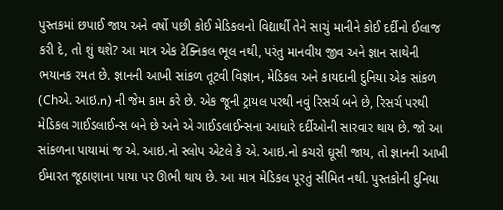પુસ્તકમાં છપાઈ જાય અને વર્ષો પછી કોઈ મેડિકલનો વિદ્યાર્થી તેને સાચું માનીને કોઈ દર્દીનો ઈલાજ કરી દે, તો શું થશે? આ માત્ર એક ટેક્નિકલ ભૂલ નથી, પરંતુ માનવીય જીવ અને જ્ઞાન સાથેની ભયાનક રમત છે. જ્ઞાનની આખી સાંકળ તૂટવી વિજ્ઞાન, મેડિકલ અને કાયદાની દુનિયા એક સાંકળ (Chએ. આઇ.n) ની જેમ કામ કરે છે. એક જૂની ટ્રાયલ પરથી નવું રિસર્ચ બને છે, રિસર્ચ પરથી મેડિકલ ગાઈડલાઈન્સ બને છે અને એ ગાઈડલાઈન્સના આધારે દર્દીઓની સારવાર થાય છે. જો આ સાંકળના પાયામાં જ એ. આઇ.નો સ્લોપ એટલે કે એ. આઇ.નો કચરો ઘૂસી જાય, તો જ્ઞાનની આખી ઈમારત જૂઠાણાના પાયા પર ઊભી થાય છે. આ માત્ર મેડિકલ પૂરતું સીમિત નથી. પુસ્તકોની દુનિયા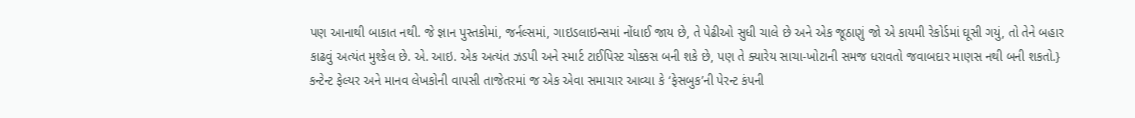પણ આનાથી બાકાત નથી. જે જ્ઞાન પુસ્તકોમાં, જર્નલ્સમાં, ગાઇડલાઇન્સમાં નોંધાઈ જાય છે, તે પેઢીઓ સુધી ચાલે છે અને એક જૂઠાણું જો એ કાયમી રેકોર્ડમાં ઘૂસી ગયું, તો તેને બહાર કાઢવું અત્યંત મુશ્કેલ છે. એ. આઇ. એક અત્યંત ઝડપી અને સ્માર્ટ ટાઈપિસ્ટ ચોક્કસ બની શકે છે, પણ તે ક્યારેય સાચા-ખોટાની સમજ ધરાવતો જવાબદાર માણસ નથી બની શકતો.} કન્ટેન્ટ ફેલ્યર અને માનવ લેખકોની વાપસી તાજેતરમાં જ એક એવા સમાચાર આવ્યા કે ‘ફેસબુક’ની પેરન્ટ કંપની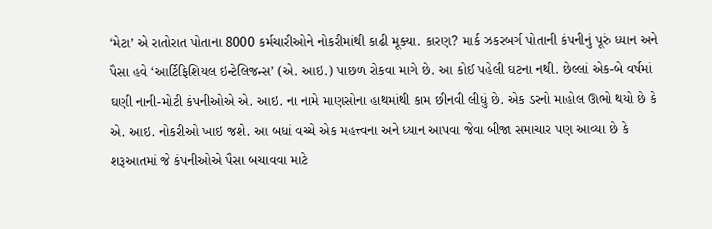‘મેટા’ એ રાતોરાત પોતાના 8000 કર્મચારીઓને નોકરીમાંથી કાઢી મૂક્યા. કારણ? માર્ક ઝકરબર્ગ પોતાની કંપનીનું પૂરું ધ્યાન અને પૈસા હવે ‘આર્ટિફિશિયલ ઇન્ટેલિજન્સ’ (એ. આઇ.) પાછળ રોકવા માગે છે. આ કોઈ પહેલી ઘટના નથી. છેલ્લાં એક-બે વર્ષમાં ઘણી નાની-મોટી કંપનીઓએ એ. આઇ. ના નામે માણસોના હાથમાંથી કામ છીનવી લીધું છે. એક ડરનો માહોલ ઊભો થયો છે કે એ. આઇ. નોકરીઓ ખાઇ જશે. આ બધાં વચ્ચે એક મહત્ત્વના અને ધ્યાન આપવા જેવા બીજા સમાચાર પણ આવ્યા છે કે શરૂઆતમાં જે કંપનીઓએ પૈસા બચાવવા માટે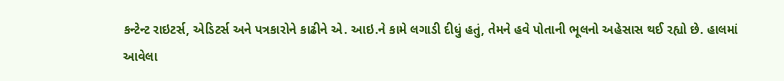કન્ટેન્ટ રાઇટર્સ, એડિટર્સ અને પત્રકારોને કાઢીને એ. આઇ.ને કામે લગાડી દીધું હતું, તેમને હવે પોતાની ભૂલનો અહેસાસ થઈ રહ્યો છે. હાલમાં આવેલા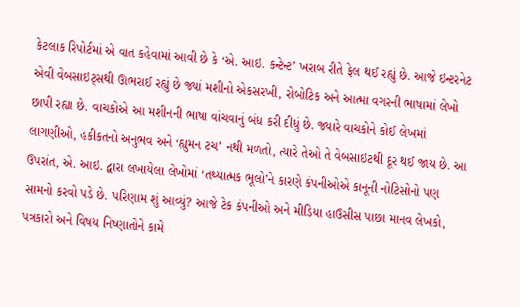કેટલાક રિપોર્ટમાં એ વાત કહેવામાં આવી છે કે ‘એ. આઇ. કન્ટેન્ટ’ ખરાબ રીતે ફેલ થઈ રહ્યું છે. આજે ઇન્ટરનેટ એવી વેબસાઇટ્સથી ઊભરાઈ રહ્યું છે જ્યાં મશીનો એકસરખી, રોબોટિક અને આત્મા વગરની ભાષામાં લેખો છાપી રહ્યા છે. વાચકોએ આ મશીનની ભાષા વાંચવાનું બંધ કરી દીધું છે. જ્યારે વાચકોને કોઈ લેખમાં લાગણીઓ, હકીકતનો અનુભવ અને ‘હ્યુમન ટચ’ નથી મળતો, ત્યારે તેઓ તે વેબસાઇટથી દૂર થઈ જાય છે. આ ઉપરાંત, એ. આઇ. દ્વારા લખાયેલા લેખોમાં ‘તથ્યાત્મક ભૂલો’ને કારણે કંપનીઓએ કાનૂની નોટિસોનો પણ સામનો કરવો પડે છે. પરિણામ શું આવ્યું? આજે ટેક કંપનીઓ અને મીડિયા હાઉસીસ પાછા માનવ લેખકો, પત્રકારો અને વિષય નિષ્ણાતોને કામે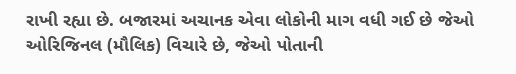રાખી રહ્યા છે. બજારમાં અચાનક એવા લોકોની માગ વધી ગઈ છે જેઓ ઓરિજિનલ (મૌલિક) વિચારે છે, જેઓ પોતાની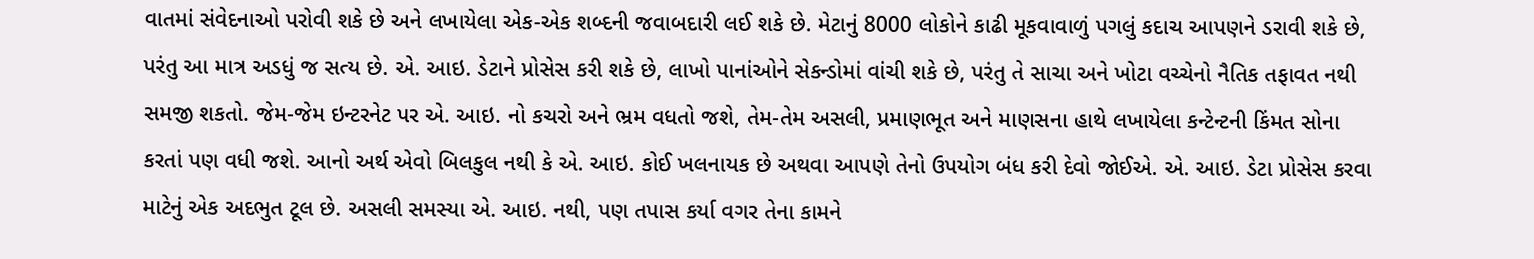વાતમાં સંવેદનાઓ પરોવી શકે છે અને લખાયેલા એક-એક શબ્દની જવાબદારી લઈ શકે છે. મેટાનું 8000 લોકોને કાઢી મૂકવાવાળું પગલું કદાચ આપણને ડરાવી શકે છે, પરંતુ આ માત્ર અડધું જ સત્ય છે. એ. આઇ. ડેટાને પ્રોસેસ કરી શકે છે, લાખો પાનાંઓને સેકન્ડોમાં વાંચી શકે છે, પરંતુ તે સાચા અને ખોટા વચ્ચેનો નૈતિક તફાવત નથી સમજી શકતો. જેમ-જેમ ઇન્ટરનેટ પર એ. આઇ. નો કચરો અને ભ્રમ વધતો જશે, તેમ-તેમ અસલી, પ્રમાણભૂત અને માણસના હાથે લખાયેલા કન્ટેન્ટની કિંમત સોના કરતાં પણ વધી જશે. આનો અર્થ એવો બિલકુલ નથી કે એ. આઇ. કોઈ ખલનાયક છે અથવા આપણે તેનો ઉપયોગ બંધ કરી દેવો જોઈએ. એ. આઇ. ડેટા પ્રોસેસ કરવા માટેનું એક અદભુત ટૂલ છે. અસલી સમસ્યા એ. આઇ. નથી, પણ તપાસ કર્યા વગર તેના કામને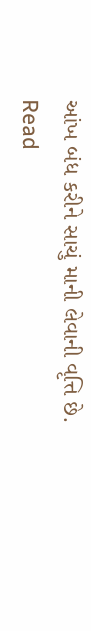આંખ બંધ કરીને સાચું માની લેવાની વૃત્તિ છે.
Read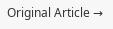Original Article →